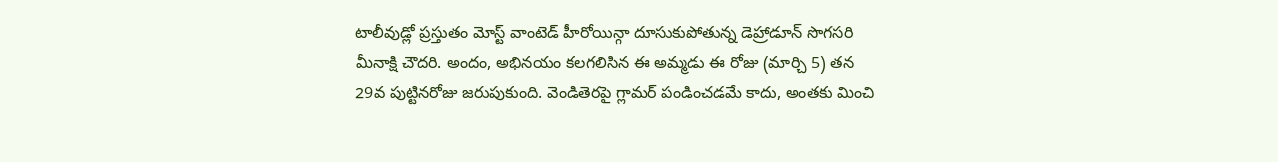టాలీవుడ్లో ప్రస్తుతం మోస్ట్ వాంటెడ్ హీరోయిన్గా దూసుకుపోతున్న డెహ్రాడూన్ సొగసరి మీనాక్షి చౌదరి. అందం, అభినయం కలగలిసిన ఈ అమ్మడు ఈ రోజు (మార్చి 5) తన 29వ పుట్టినరోజు జరుపుకుంది. వెండితెరపై గ్లామర్ పండించడమే కాదు, అంతకు మించి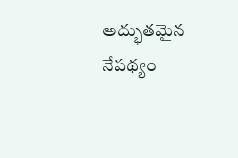అద్భుతమైన నేపథ్యం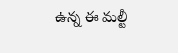ఉన్న ఈ మల్టీ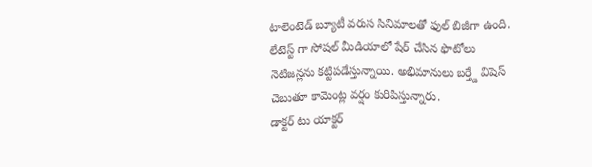టాలెంటెడ్ బ్యూటీ వరుస సినిమాలతో ఫుల్ బిజీగా ఉంది. లేటెస్ట్ గా సోషల్ మీడియాలో షేర్ చేసిన ఫొటోలు నెటిజన్లను కట్టిపడేస్తున్నాయి. అభిమానులు బర్త్డే విషెస్ చెబుతూ కామెంట్ల వర్షం కురిపిస్తున్నారు.
డాక్టర్ టు యాక్టర్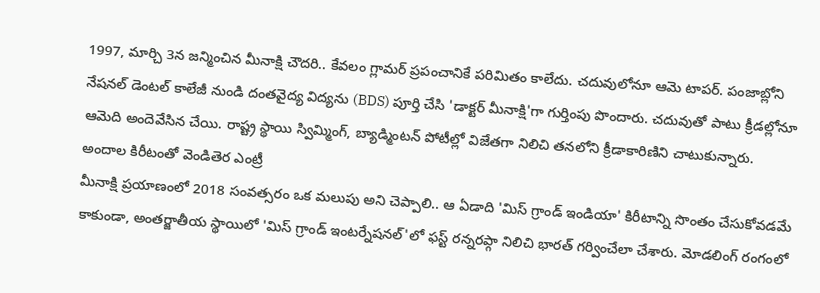1997, మార్చి 3న జన్మించిన మీనాక్షి చౌదరి.. కేవలం గ్లామర్ ప్రపంచానికే పరిమితం కాలేదు. చదువులోనూ ఆమె టాపర్. పంజాబ్లోని నేషనల్ డెంటల్ కాలేజీ నుండి దంతవైద్య విద్యను (BDS) పూర్తి చేసి 'డాక్టర్ మీనాక్షి'గా గుర్తింపు పొందారు. చదువుతో పాటు క్రీడల్లోనూ ఆమెది అందెవేసిన చేయి. రాష్ట్ర స్థాయి స్విమ్మింగ్, బ్యాడ్మింటన్ పోటీల్లో విజేతగా నిలిచి తనలోని క్రీడాకారిణిని చాటుకున్నారు.
అందాల కిరీటంతో వెండితెర ఎంట్రీ
మీనాక్షి ప్రయాణంలో 2018 సంవత్సరం ఒక మలుపు అని చెప్పాలి.. ఆ ఏడాది 'మిస్ గ్రాండ్ ఇండియా' కిరీటాన్ని సొంతం చేసుకోవడమే కాకుండా, అంతర్జాతీయ స్థాయిలో 'మిస్ గ్రాండ్ ఇంటర్నేషనల్'లో ఫస్ట్ రన్నరప్గా నిలిచి భారత్ గర్వించేలా చేశారు. మోడలింగ్ రంగంలో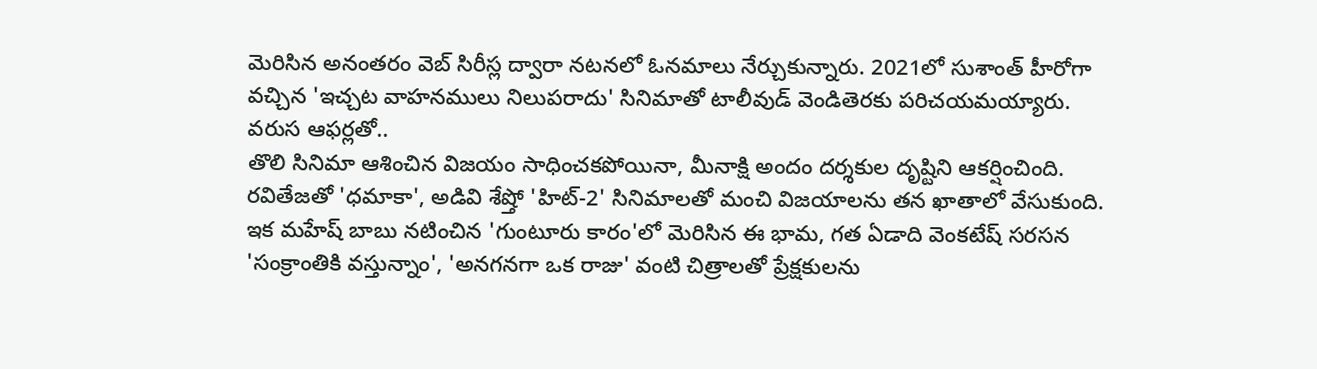మెరిసిన అనంతరం వెబ్ సిరీస్ల ద్వారా నటనలో ఓనమాలు నేర్చుకున్నారు. 2021లో సుశాంత్ హీరోగా వచ్చిన 'ఇచ్చట వాహనములు నిలుపరాదు' సినిమాతో టాలీవుడ్ వెండితెరకు పరిచయమయ్యారు.
వరుస ఆఫర్లతో..
తొలి సినిమా ఆశించిన విజయం సాధించకపోయినా, మీనాక్షి అందం దర్శకుల దృష్టిని ఆకర్షించింది. రవితేజతో 'ధమాకా', అడివి శేష్తో 'హిట్-2' సినిమాలతో మంచి విజయాలను తన ఖాతాలో వేసుకుంది. ఇక మహేష్ బాబు నటించిన 'గుంటూరు కారం'లో మెరిసిన ఈ భామ, గత ఏడాది వెంకటేష్ సరసన 'సంక్రాంతికి వస్తున్నాం', 'అనగనగా ఒక రాజు' వంటి చిత్రాలతో ప్రేక్షకులను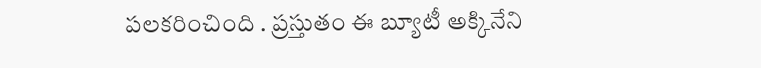పలకరించింది . ప్రస్తుతం ఈ బ్యూటీ అక్కినేని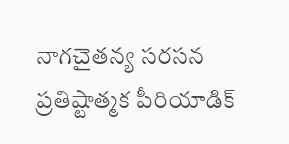నాగచైతన్య సరసన ప్రతిష్టాత్మక పీరియాడిక్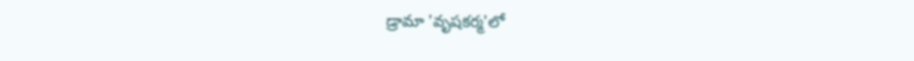డ్రామా 'వృషకర్మ'లో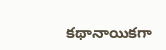కథానాయికగా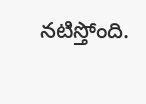నటిస్తోంది.